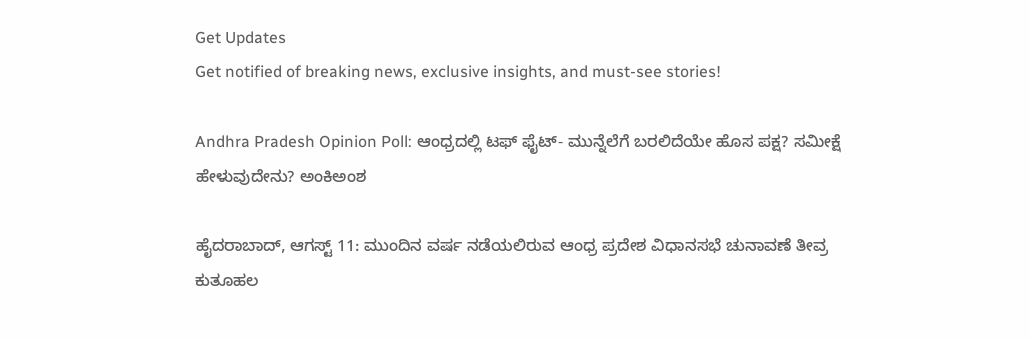Get Updates
Get notified of breaking news, exclusive insights, and must-see stories!

Andhra Pradesh Opinion Poll: ಆಂಧ್ರದಲ್ಲಿ ಟಫ್‌ ಫೈಟ್‌- ಮುನ್ನೆಲೆಗೆ ಬರಲಿದೆಯೇ ಹೊಸ ಪಕ್ಷ? ಸಮೀಕ್ಷೆ ಹೇಳುವುದೇನು? ಅಂಕಿಅಂಶ

ಹೈದರಾಬಾದ್‌, ಆಗಸ್ಟ್‌ 11: ಮುಂದಿನ ವರ್ಷ ನಡೆಯಲಿರುವ ಆಂಧ್ರ ಪ್ರದೇಶ ವಿಧಾನಸಭೆ ಚುನಾವಣೆ ತೀವ್ರ ಕುತೂಹಲ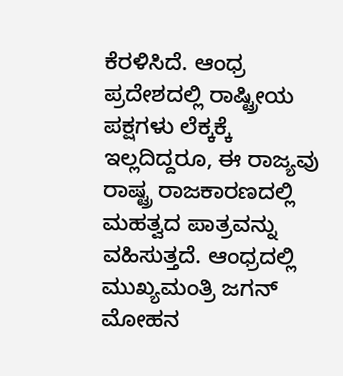ಕೆರಳಿಸಿದೆ. ಆಂಧ್ರ ಪ್ರದೇಶದಲ್ಲಿ ರಾಷ್ಟ್ರೀಯ ಪಕ್ಷಗಳು ಲೆಕ್ಕಕ್ಕೆ ಇಲ್ಲದಿದ್ದರೂ, ಈ ರಾಜ್ಯವು ರಾಷ್ಟ್ರ ರಾಜಕಾರಣದಲ್ಲಿ ಮಹತ್ವದ ಪಾತ್ರವನ್ನು ವಹಿಸುತ್ತದೆ. ಆಂಧ್ರದಲ್ಲಿ ಮುಖ್ಯಮಂತ್ರಿ ಜಗನ್‌ ಮೋಹನ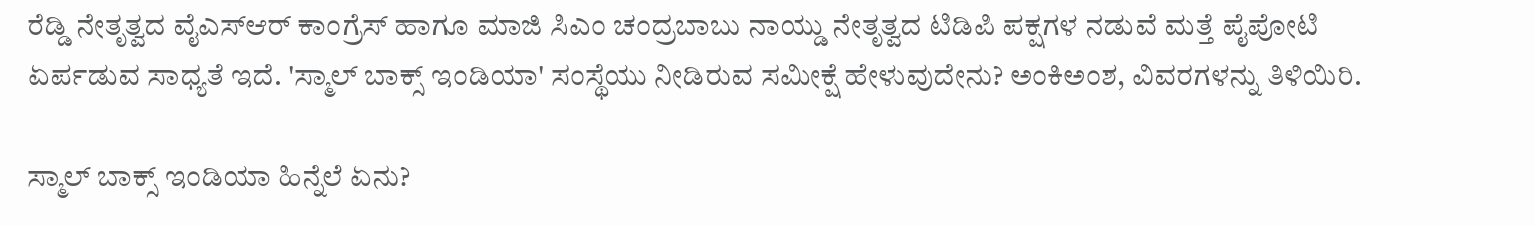ರೆಡ್ಡಿ ನೇತೃತ್ವದ ವೈಎಸ್‌ಆರ್‌ ಕಾಂಗ್ರೆಸ್‌ ಹಾಗೂ ಮಾಜಿ ಸಿಎಂ ಚಂದ್ರಬಾಬು ನಾಯ್ಡು ನೇತೃತ್ವದ ಟಿಡಿಪಿ ಪಕ್ಷಗಳ ನಡುವೆ ಮತ್ತೆ ಪೈಪೋಟಿ ಏರ್ಪಡುವ ಸಾಧ್ಯತೆ ಇದೆ. 'ಸ್ಮಾಲ್‌ ಬಾಕ್ಸ್‌ ಇಂಡಿಯಾ' ಸಂಸ್ಥೆಯು ನೀಡಿರುವ ಸಮೀಕ್ಷೆ ಹೇಳುವುದೇನು? ಅಂಕಿಅಂಶ, ವಿವರಗಳನ್ನು ತಿಳಿಯಿರಿ.

ಸ್ಮಾಲ್‌ ಬಾಕ್ಸ್‌ ಇಂಡಿಯಾ ಹಿನ್ನೆಲೆ ಏನು?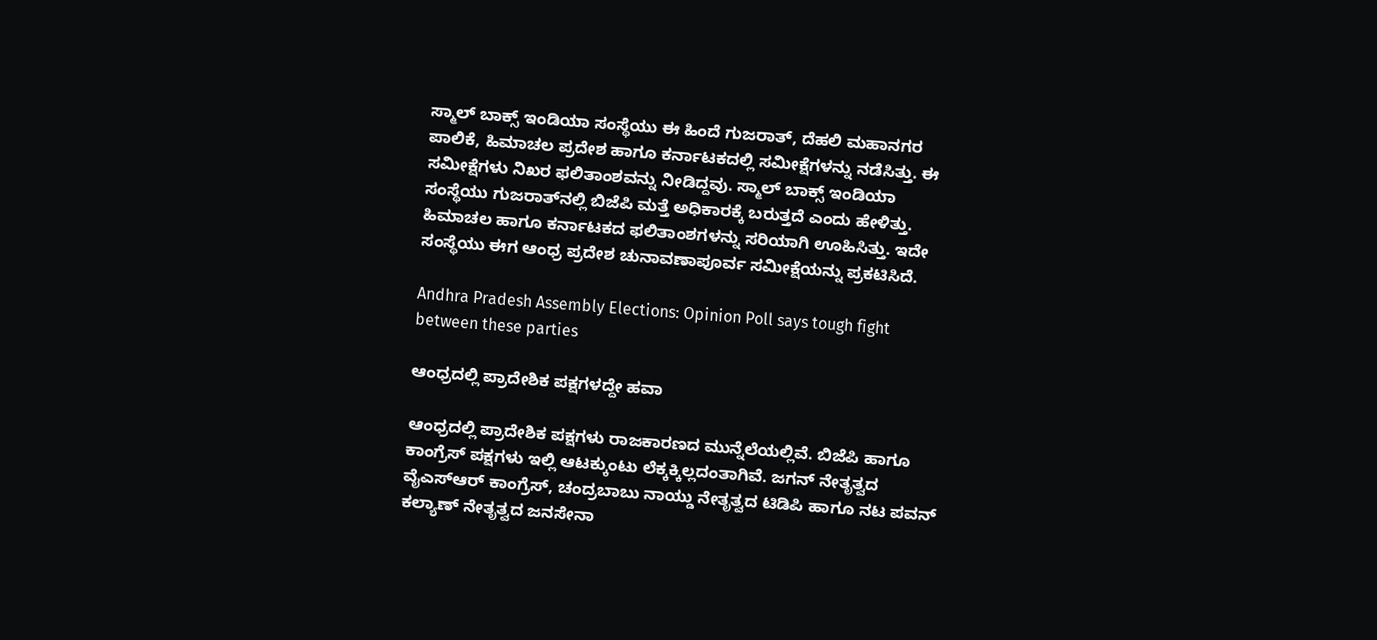ಸ್ಮಾಲ್‌ ಬಾಕ್ಸ್‌ ಇಂಡಿಯಾ ಸಂಸ್ಥೆಯು ಈ ಹಿಂದೆ ಗುಜರಾತ್‌, ದೆಹಲಿ ಮಹಾನಗರ ಪಾಲಿಕೆ, ಹಿಮಾಚಲ ಪ್ರದೇಶ ಹಾಗೂ ಕರ್ನಾಟಕದಲ್ಲಿ ಸಮೀಕ್ಷೆಗಳನ್ನು ನಡೆಸಿತ್ತು. ಈ ಸಮೀಕ್ಷೆಗಳು ನಿಖರ ಫಲಿತಾಂಶವನ್ನು ನೀಡಿದ್ದವು. ಸ್ಮಾಲ್‌ ಬಾಕ್ಸ್‌ ಇಂಡಿಯಾ ಸಂಸ್ಥೆಯು ಗುಜರಾತ್‌ನಲ್ಲಿ ಬಿಜೆಪಿ ಮತ್ತೆ ಅಧಿಕಾರಕ್ಕೆ ಬರುತ್ತದೆ ಎಂದು ಹೇಳಿತ್ತು. ಹಿಮಾಚಲ ಹಾಗೂ ಕರ್ನಾಟಕದ ಫಲಿತಾಂಶಗಳನ್ನು ಸರಿಯಾಗಿ ಊಹಿಸಿತ್ತು. ಇದೇ ಸಂಸ್ಥೆಯು ಈಗ ಆಂಧ್ರ ಪ್ರದೇಶ ಚುನಾವಣಾಪೂರ್ವ ಸಮೀಕ್ಷೆಯನ್ನು ಪ್ರಕಟಿಸಿದೆ.

Andhra Pradesh Assembly Elections: Opinion Poll says tough fight between these parties

ಆಂಧ್ರದಲ್ಲಿ ಪ್ರಾದೇಶಿಕ ಪಕ್ಷಗಳದ್ದೇ ಹವಾ

ಆಂಧ್ರದಲ್ಲಿ ಪ್ರಾದೇಶಿಕ ಪಕ್ಷಗಳು ರಾಜಕಾರಣದ ಮುನ್ನೆಲೆಯಲ್ಲಿವೆ. ಬಿಜೆಪಿ ಹಾಗೂ ಕಾಂಗ್ರೆಸ್‌ ಪಕ್ಷಗಳು ಇಲ್ಲಿ ಆಟಕ್ಕುಂಟು ಲೆಕ್ಕಕ್ಕಿಲ್ಲದಂತಾಗಿವೆ. ಜಗನ್‌ ನೇತೃತ್ವದ ವೈಎಸ್‌ಆರ್‌ ಕಾಂಗ್ರೆಸ್‌, ಚಂದ್ರಬಾಬು ನಾಯ್ಡು ನೇತೃತ್ವದ ಟಿಡಿಪಿ ಹಾಗೂ ನಟ ಪವನ್‌ ಕಲ್ಯಾಣ್‌ ನೇತೃತ್ವದ ಜನಸೇನಾ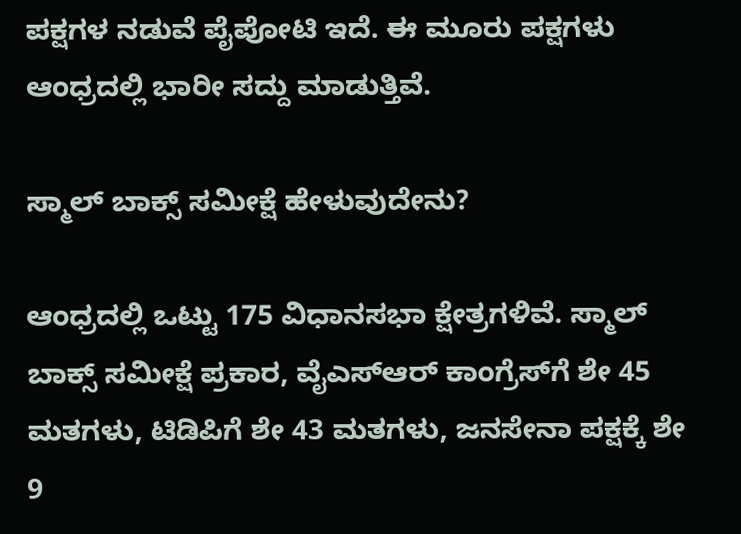ಪಕ್ಷಗಳ ನಡುವೆ ಪೈಪೋಟಿ ಇದೆ. ಈ ಮೂರು ಪಕ್ಷಗಳು ಆಂಧ್ರದಲ್ಲಿ ಭಾರೀ ಸದ್ದು ಮಾಡುತ್ತಿವೆ.

ಸ್ಮಾಲ್‌ ಬಾಕ್ಸ್‌ ಸಮೀಕ್ಷೆ ಹೇಳುವುದೇನು?

ಆಂಧ್ರದಲ್ಲಿ ಒಟ್ಟು 175 ವಿಧಾನಸಭಾ ಕ್ಷೇತ್ರಗಳಿವೆ. ಸ್ಮಾಲ್‌ ಬಾಕ್ಸ್‌ ಸಮೀಕ್ಷೆ ಪ್ರಕಾರ, ವೈಎಸ್‌ಆರ್‌ ಕಾಂಗ್ರೆಸ್‌ಗೆ ಶೇ 45 ಮತಗಳು, ಟಿಡಿಪಿಗೆ ಶೇ 43 ಮತಗಳು, ಜನಸೇನಾ ಪಕ್ಷಕ್ಕೆ ಶೇ 9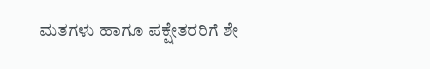ಮತಗಳು ಹಾಗೂ ಪಕ್ಷೇತರರಿಗೆ ಶೇ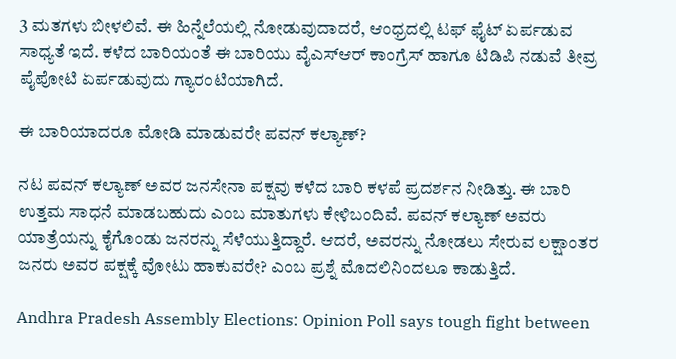3 ಮತಗಳು ಬೀಳಲಿವೆ. ಈ ಹಿನ್ನೆಲೆಯಲ್ಲಿ ನೋಡುವುದಾದರೆ, ಆಂಧ್ರದಲ್ಲಿ ಟಫ್‌ ಫೈಟ್‌ ಏರ್ಪಡುವ ಸಾಧ್ಯತೆ ಇದೆ. ಕಳೆದ ಬಾರಿಯಂತೆ ಈ ಬಾರಿಯು ವೈಎಸ್‌ಆರ್‌ ಕಾಂಗ್ರೆಸ್‌ ಹಾಗೂ ಟಿಡಿಪಿ ನಡುವೆ ತೀವ್ರ ಪೈಪೋಟಿ ಏರ್ಪಡುವುದು ಗ್ಯಾರಂಟಿಯಾಗಿದೆ.

ಈ ಬಾರಿಯಾದರೂ ಮೋಡಿ ಮಾಡುವರೇ ಪವನ್‌ ಕಲ್ಯಾಣ್‌?

ನಟ ಪವನ್‌ ಕಲ್ಯಾಣ್‌ ಅವರ ಜನಸೇನಾ ಪಕ್ಷವು ಕಳೆದ ಬಾರಿ ಕಳಪೆ ಪ್ರದರ್ಶನ ನೀಡಿತ್ತು. ಈ ಬಾರಿ ಉತ್ತಮ ಸಾಧನೆ ಮಾಡಬಹುದು ಎಂಬ ಮಾತುಗಳು ಕೇಳಿಬಂದಿವೆ. ಪವನ್‌ ಕಲ್ಯಾಣ್‌ ಅವರು ಯಾತ್ರೆಯನ್ನು ಕೈಗೊಂಡು ಜನರನ್ನು ಸೆಳೆಯುತ್ತಿದ್ದಾರೆ. ಆದರೆ, ಅವರನ್ನು ನೋಡಲು ಸೇರುವ ಲಕ್ಷಾಂತರ ಜನರು ಅವರ ಪಕ್ಷಕ್ಕೆ ವೋಟು ಹಾಕುವರೇ? ಎಂಬ ಪ್ರಶ್ನೆ ಮೊದಲಿನಿಂದಲೂ ಕಾಡುತ್ತಿದೆ.

Andhra Pradesh Assembly Elections: Opinion Poll says tough fight between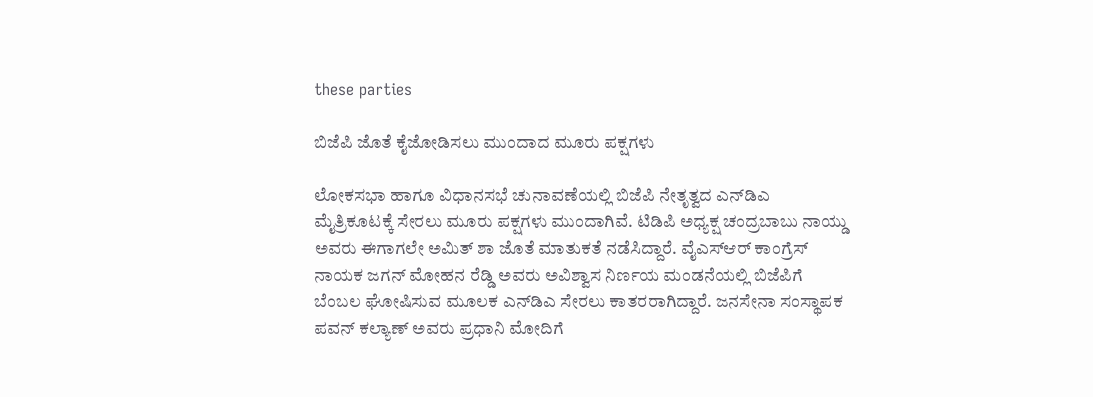these parties

ಬಿಜೆಪಿ ಜೊತೆ ಕೈಜೋಡಿಸಲು ಮುಂದಾದ ಮೂರು ಪಕ್ಷಗಳು

ಲೋಕಸಭಾ ಹಾಗೂ ವಿಧಾನಸಭೆ ಚುನಾವಣೆಯಲ್ಲಿ ಬಿಜೆಪಿ ನೇತೃತ್ವದ ಎನ್‌ಡಿಎ ಮೈತ್ರಿಕೂಟಕ್ಕೆ ಸೇರಲು ಮೂರು ಪಕ್ಷಗಳು ಮುಂದಾಗಿವೆ. ಟಿಡಿಪಿ ಅಧ್ಯಕ್ಷ ಚಂದ್ರಬಾಬು ನಾಯ್ಡು ಅವರು ಈಗಾಗಲೇ ಅಮಿತ್‌ ಶಾ ಜೊತೆ ಮಾತುಕತೆ ನಡೆಸಿದ್ದಾರೆ. ವೈಎಸ್‌ಆರ್‌ ಕಾಂಗ್ರೆಸ್‌ ನಾಯಕ ಜಗನ್‌ ಮೋಹನ ರೆಡ್ಡಿ ಅವರು ಅವಿಶ್ವಾಸ ನಿರ್ಣಯ ಮಂಡನೆಯಲ್ಲಿ ಬಿಜೆಪಿಗೆ ಬೆಂಬಲ ಘೋಷಿಸುವ ಮೂಲಕ ಎನ್‌ಡಿಎ ಸೇರಲು ಕಾತರರಾಗಿದ್ದಾರೆ. ಜನಸೇನಾ ಸಂಸ್ಥಾಪಕ ಪವನ್‌ ಕಲ್ಯಾಣ್‌ ಅವರು ಪ್ರಧಾನಿ ಮೋದಿಗೆ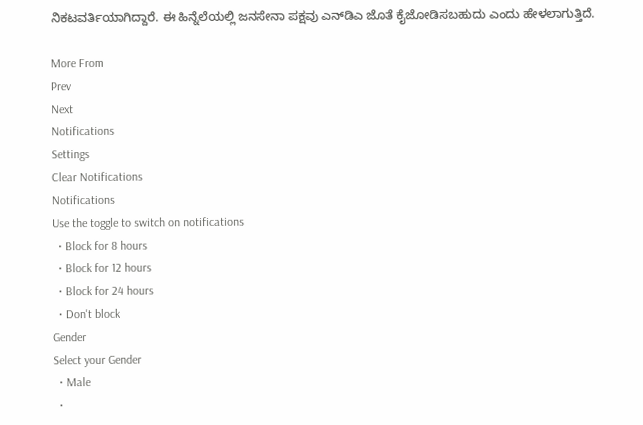ನಿಕಟವರ್ತಿಯಾಗಿದ್ದಾರೆ. ಈ ಹಿನ್ನೆಲೆಯಲ್ಲಿ ಜನಸೇನಾ ಪಕ್ಷವು ಎನ್‌ಡಿಎ ಜೊತೆ ಕೈಜೋಡಿಸಬಹುದು ಎಂದು ಹೇಳಲಾಗುತ್ತಿದೆ.

More From
Prev
Next
Notifications
Settings
Clear Notifications
Notifications
Use the toggle to switch on notifications
  • Block for 8 hours
  • Block for 12 hours
  • Block for 24 hours
  • Don't block
Gender
Select your Gender
  • Male
  •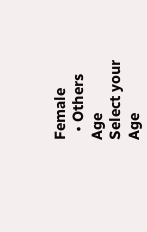Female
  • Others
Age
Select your Age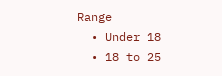Range
  • Under 18
  • 18 to 25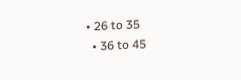• 26 to 35
  • 36 to 45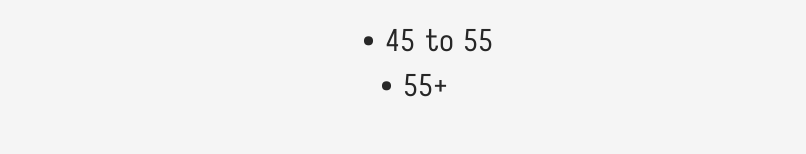• 45 to 55
  • 55+